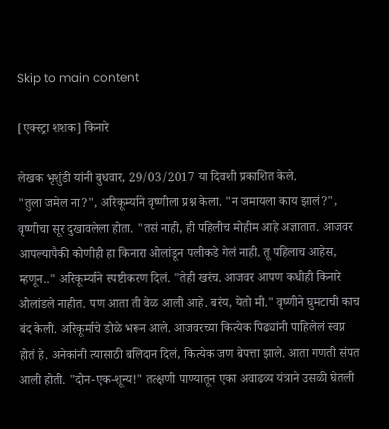Skip to main content

[एक्स्ट्रा शशक] किनारे

लेखक भृशुंडी यांनी बुधवार, 29/03/2017 या दिवशी प्रकाशित केले.
"तुला जमेल ना?", अरिकूर्म्याने वृष्णीला प्रश्न केला. "न जमायला काय झालं?", वृष्णीचा सूर दुखावलेला होता. "तसं नाही, ही पहिलीच मोहीम आहे अज्ञातात. आजवर आपल्यापैकी कोणीही हा किनारा ओलांडून पलीकडे गेलं नाही. तू पहिलाच आहेस, म्हणून.." अरिकूर्म्याने स्पष्टीकरण दिलं. "तेही खरंच. आजवर आपण कधीही किनारे ओलांडले नाहीत. पण आता ती वेळ आली आहे. बरंय, येतो मी." वृष्णीने घुमटाची काच बंद केली. अरिकूर्माचे डोळे भरून आले. आजवरच्या कित्येक पिढ्यांनी पाहिलेलं स्वप्न होतं हे. अनेकांनी त्यासाठी बलिदान दिलं, कित्येक जण बेपत्ता झाले. आता गणती संपत आली होती. "दोन-एक-शून्य!" तत्क्षणी पाण्यातून एका अवाढव्य यंत्राने उसळी घेतली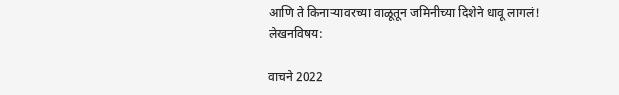आणि ते किनार्‍यावरच्या वाळूतून जमिनीच्या दिशेने धावू लागलं!
लेखनविषय:

वाचने 2022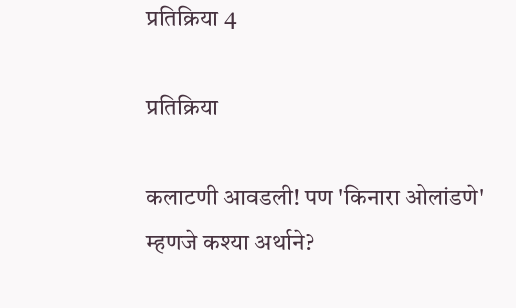प्रतिक्रिया 4

प्रतिक्रिया

कलाटणी आवडली! पण 'किनारा ओलांडणे' म्हणजे कश्या अर्थाने?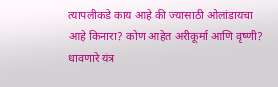त्यापलीकडे काय आहे की ज्यासाठी ओलांडायचा आहे किनारा? कोण आहेत अरीकूर्मा आणि वृष्णी? धावणारे यंत्र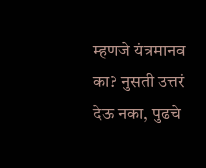म्हणजे यंत्रमानव का? नुसती उत्तरं देऊ नका, पुढचे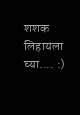शशक लिहायला घ्या.... :)